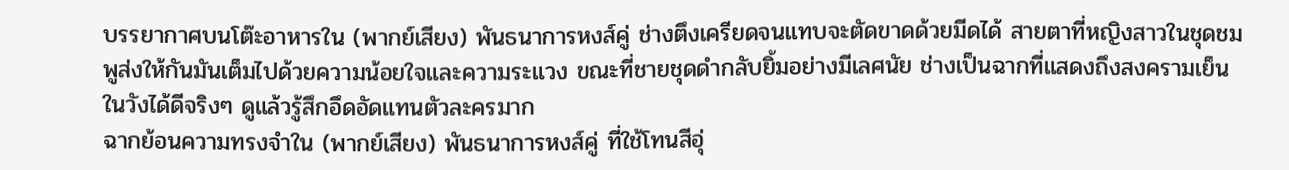บรรยากาศบนโต๊ะอาหารใน (พากย์เสียง) พันธนาการหงส์คู่ ช่างตึงเครียดจนแทบจะตัดขาดด้วยมีดได้ สายตาที่หญิงสาวในชุดชมพูส่งให้กันมันเต็มไปด้วยความน้อยใจและความระแวง ขณะที่ชายชุดดำกลับยิ้มอย่างมีเลศนัย ช่างเป็นฉากที่แสดงถึงสงครามเย็นในวังได้ดีจริงๆ ดูแล้วรู้สึกอึดอัดแทนตัวละครมาก
ฉากย้อนความทรงจำใน (พากย์เสียง) พันธนาการหงส์คู่ ที่ใช้โทนสีอุ่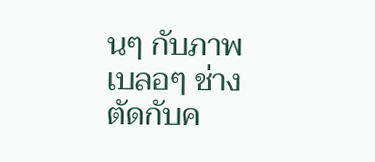นๆ กับภาพเบลอๆ ช่างตัดกับค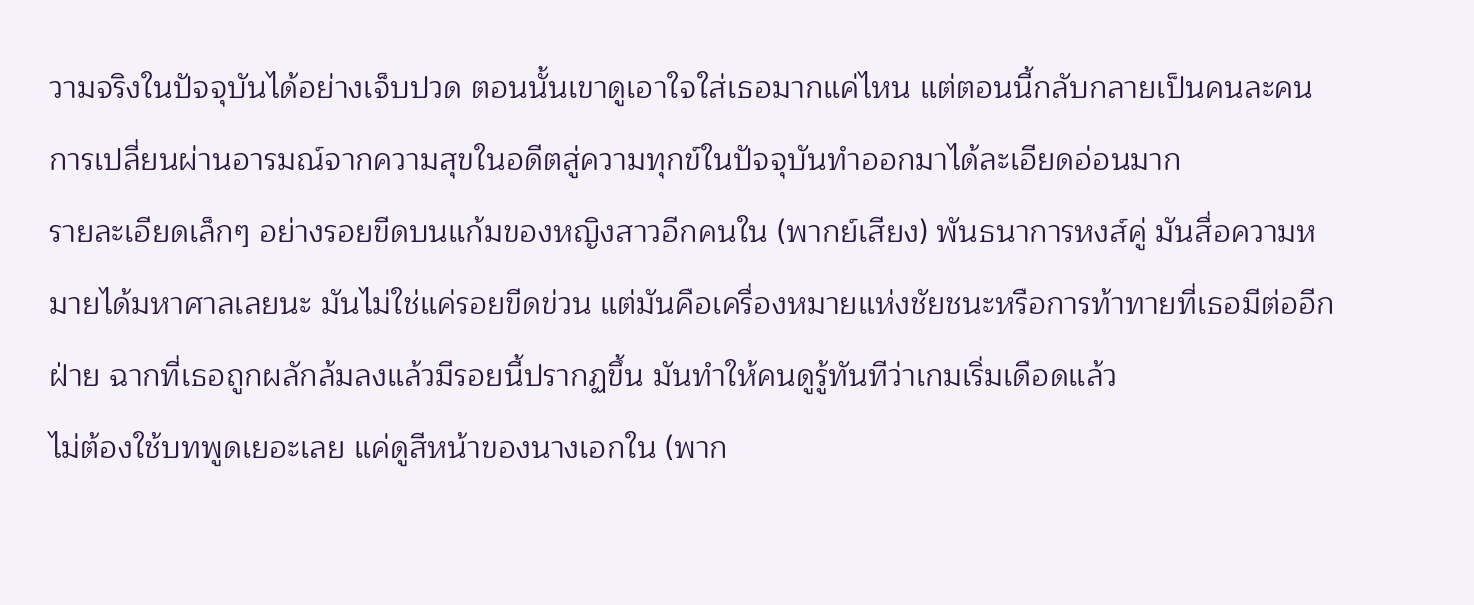วามจริงในปัจจุบันได้อย่างเจ็บปวด ตอนนั้นเขาดูเอาใจใส่เธอมากแค่ไหน แต่ตอนนี้กลับกลายเป็นคนละคน การเปลี่ยนผ่านอารมณ์จากความสุขในอดีตสู่ความทุกข์ในปัจจุบันทำออกมาได้ละเอียดอ่อนมาก
รายละเอียดเล็กๆ อย่างรอยขีดบนแก้มของหญิงสาวอีกคนใน (พากย์เสียง) พันธนาการหงส์คู่ มันสื่อความหมายได้มหาศาลเลยนะ มันไม่ใช่แค่รอยขีดข่วน แต่มันคือเครื่องหมายแห่งชัยชนะหรือการท้าทายที่เธอมีต่ออีกฝ่าย ฉากที่เธอถูกผลักล้มลงแล้วมีรอยนี้ปรากฏขึ้น มันทำให้คนดูรู้ทันทีว่าเกมเริ่มเดือดแล้ว
ไม่ต้องใช้บทพูดเยอะเลย แค่ดูสีหน้าของนางเอกใน (พาก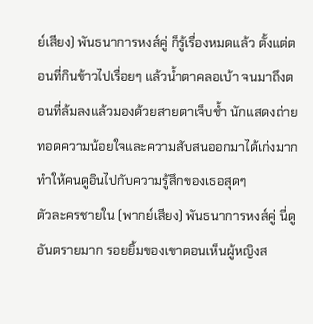ย์เสียง) พันธนาการหงส์คู่ ก็รู้เรื่องหมดแล้ว ตั้งแต่ตอนที่กินข้าวไปเรื่อยๆ แล้วน้ำตาคลอเบ้า จนมาถึงตอนที่ล้มลงแล้วมองด้วยสายตาเจ็บช้ำ นักแสดงถ่ายทอดความน้อยใจและความสับสนออกมาได้เก่งมาก ทำให้คนดูอินไปกับความรู้สึกของเธอสุดๆ
ตัวละครชายใน (พากย์เสียง) พันธนาการหงส์คู่ นี่ดูอันตรายมาก รอยยิ้มของเขาตอนเห็นผู้หญิงส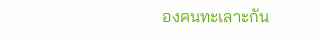องคนทะเลาะกัน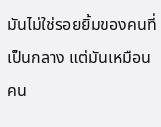มันไม่ใช่รอยยิ้มของคนที่เป็นกลาง แต่มันเหมือนคน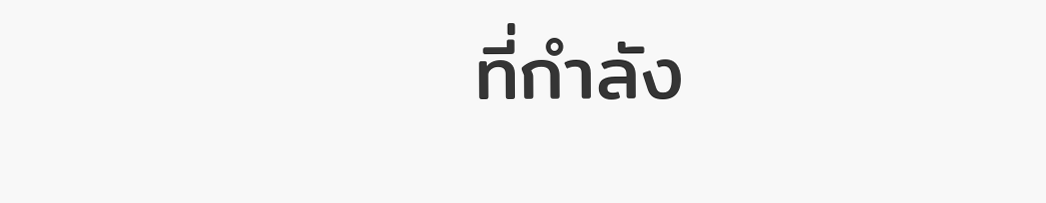ที่กำลัง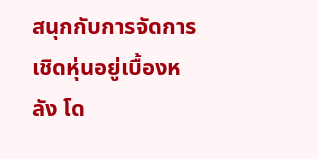สนุกกับการจัดการเชิดหุ่นอยู่เบื้องหลัง โด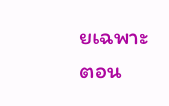ยเฉพาะตอน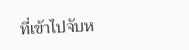ที่เข้าไปจับห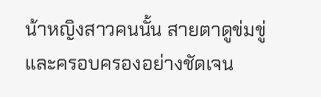น้าหญิงสาวคนนั้น สายตาดูข่มขู่และครอบครองอย่างชัดเจน